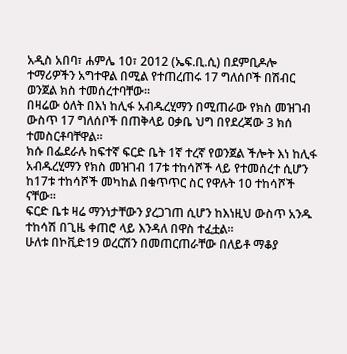አዲስ አበባ፣ ሐምሌ 10፣ 2012 (ኤፍ.ቢ.ሲ) በደምቢዶሎ ተማሪዎችን አግተዋል በሚል የተጠረጠሩ 17 ግለሰቦች በሽብር ወንጀል ክስ ተመሰረተባቸው።
በዛሬው ዕለት በእነ ከሊፋ አብዱረሂማን በሚጠራው የክስ መዝገብ ውስጥ 17 ግለሰቦች በጠቅላይ ዐቃቤ ህግ በየደረጃው 3 ክሰ ተመስርቶባቸዋል።
ክሱ በፌደራሉ ከፍተኛ ፍርድ ቤት 1ኛ ተረኛ የወንጀል ችሎት እነ ከሊፋ አብዱረሂማን የክስ መዝገብ 17ቱ ተከሳሾች ላይ የተመሰረተ ሲሆን ከ17ቱ ተከሳሾች መካከል በቁጥጥር ስር የዋሉት 10 ተከሳሾች ናቸው።
ፍርድ ቤቱ ዛሬ ማንነታቸውን ያረጋገጠ ሲሆን ከእነዚህ ውስጥ አንዱ ተከሳሽ በጊዜ ቀጠሮ ላይ እንዳለ በዋስ ተፈቷል።
ሁለቱ በኮቪድ19 ወረርሽን በመጠርጠራቸው በለይቶ ማቆያ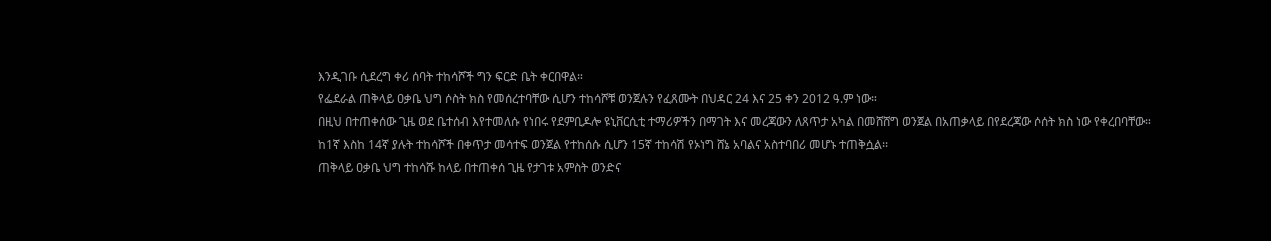እንዲገቡ ሲደረግ ቀሪ ሰባት ተከሳሾች ግን ፍርድ ቤት ቀርበዋል።
የፌደራል ጠቅላይ ዐቃቤ ህግ ሶስት ክስ የመሰረተባቸው ሲሆን ተከሳሾቹ ወንጀሉን የፈጸሙት በህዳር 24 እና 25 ቀን 2012 ዓ.ም ነው።
በዚህ በተጠቀሰው ጊዜ ወደ ቤተሰብ እየተመለሱ የነበሩ የደምቢዶሎ ዩኒቨርሲቲ ተማሪዎችን በማገት እና መረጃውን ለጸጥታ አካል በመሸሸግ ወንጀል በአጠቃላይ በየደረጃው ሶሰት ክስ ነው የቀረበባቸው።
ከ1ኛ እስከ 14ኛ ያሉት ተከሳሾች በቀጥታ መሳተፍ ወንጀል የተከሰሱ ሲሆን 15ኛ ተከሳሽ የኦነግ ሸኔ አባልና አስተባበሪ መሆኑ ተጠቅሷል፡፡
ጠቅላይ ዐቃቤ ህግ ተከሳሹ ከላይ በተጠቀሰ ጊዜ የታገቱ አምስት ወንድና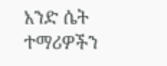አንድ ሴት ተማሪዎችን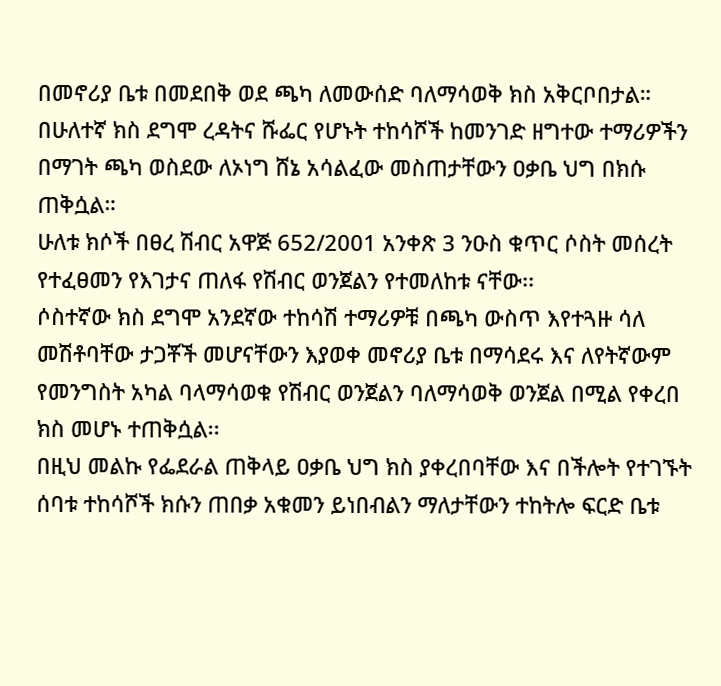በመኖሪያ ቤቱ በመደበቅ ወደ ጫካ ለመውሰድ ባለማሳወቅ ክስ አቅርቦበታል።
በሁለተኛ ክስ ደግሞ ረዳትና ሹፌር የሆኑት ተከሳሾች ከመንገድ ዘግተው ተማሪዎችን በማገት ጫካ ወስደው ለኦነግ ሸኔ አሳልፈው መስጠታቸውን ዐቃቤ ህግ በክሱ ጠቅሷል።
ሁለቱ ክሶች በፀረ ሽብር አዋጅ 652/2001 አንቀጽ 3 ንዑስ ቁጥር ሶስት መሰረት የተፈፀመን የእገታና ጠለፋ የሽብር ወንጀልን የተመለከቱ ናቸው፡፡
ሶስተኛው ክስ ደግሞ አንደኛው ተከሳሽ ተማሪዎቹ በጫካ ውስጥ እየተጓዙ ሳለ መሽቶባቸው ታጋቾች መሆናቸውን እያወቀ መኖሪያ ቤቱ በማሳደሩ እና ለየትኛውም የመንግስት አካል ባላማሳወቁ የሽብር ወንጀልን ባለማሳወቅ ወንጀል በሚል የቀረበ ክስ መሆኑ ተጠቅሷል፡፡
በዚህ መልኩ የፌደራል ጠቅላይ ዐቃቤ ህግ ክስ ያቀረበባቸው እና በችሎት የተገኙት ሰባቱ ተከሳሾች ክሱን ጠበቃ አቁመን ይነበብልን ማለታቸውን ተከትሎ ፍርድ ቤቱ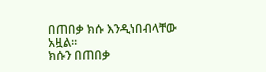በጠበቃ ክሱ እንዲነበብላቸው አዟል።
ክሱን በጠበቃ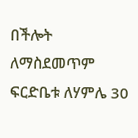በችሎት ለማስደመጥም ፍርድቤቱ ለሃምሌ 30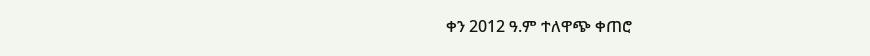ቀን 2012 ዓ.ም ተለዋጭ ቀጠሮ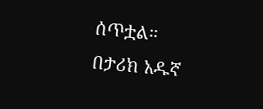ሰጥቷል።
በታሪክ አዱኛ